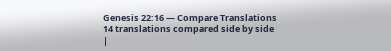Genesis 22:16 — Compare Translations
14 translations compared side by side
|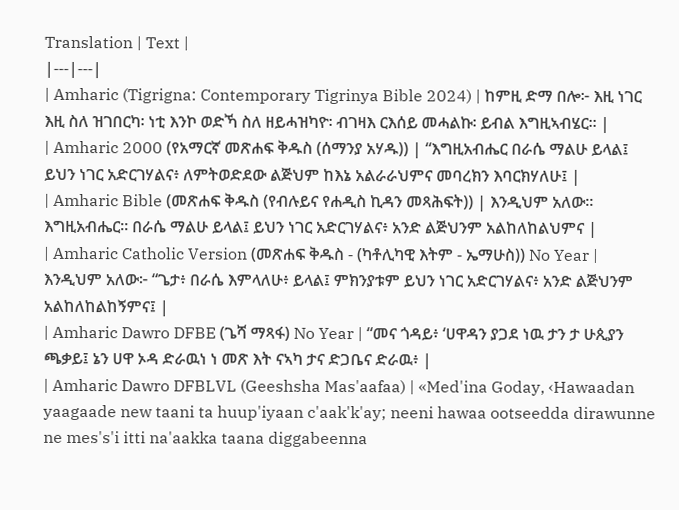Translation | Text |
|---|---|
| Amharic (Tigrigna: Contemporary Tigrinya Bible 2024) | ከምዚ ድማ በሎ፦ እዚ ነገር እዚ ስለ ዝገበርካ፡ ነቲ እንኮ ወድኻ ስለ ዘይሓዝካዮ፡ ብገዛእ ርእሰይ መሓልኩ፡ ይብል እግዚኣብሄር። |
| Amharic 2000 (የአማርኛ መጽሐፍ ቅዱስ (ሰማንያ አሃዱ)) | “እግዚአብሔር በራሴ ማልሁ ይላል፤ ይህን ነገር አድርገሃልና፥ ለምትወድደው ልጅህም ከእኔ አልራራህምና መባረክን እባርክሃለሁ፤ |
| Amharic Bible (መጽሐፍ ቅዱስ (የብሉይና የሐዲስ ኪዳን መጻሕፍት)) | እንዲህም አለው። እግዚአብሔር። በራሴ ማልሁ ይላል፤ ይህን ነገር አድርገሃልና፥ አንድ ልጅህንም አልከለከልህምና |
| Amharic Catholic Version (መጽሐፍ ቅዱስ - (ካቶሊካዊ እትም - ኤማሁስ)) No Year | እንዲህም አለው፦ “ጌታ፥ በራሴ እምላለሁ፥ ይላል፤ ምክንያቱም ይህን ነገር አድርገሃልና፥ አንድ ልጅህንም አልከለከልከኝምና፤ |
| Amharic Dawro DFBE (ጌሻ ማጻፋ) No Year | “መና ጎዳይ፥ ‘ሀዋዳን ያጋደ ነዉ ታን ታ ሁጲያን ጫቃይ፤ ኔን ሀዋ ኦዳ ድራዉነ ነ መጽ እት ናኣካ ታና ድጋቤና ድራዉ፥ |
| Amharic Dawro DFBLVL (Geeshsha Mas'aafaa) | «Med'ina Goday, ‹Hawaadan yaagaade new taani ta huup'iyaan c'aak'k'ay; neeni hawaa ootseedda dirawunne ne mes's'i itti na'aakka taana diggabeenna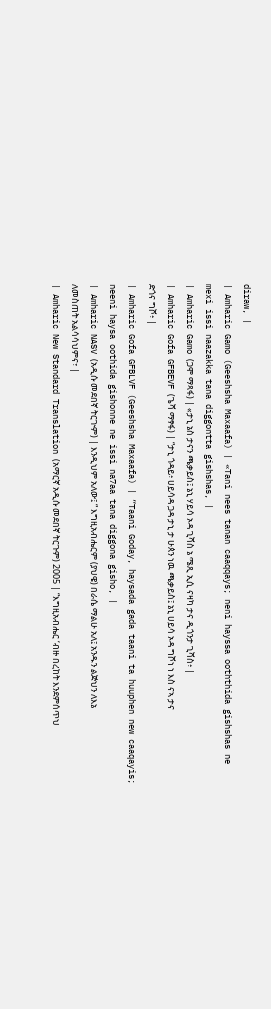diraw, |
| Amharic Gamo (Geeshsha Maxaafa) | «Tani nees tanan caaqqays; neni hayssa ooththida gishshas ne mexi issi naazakka tana diggontta gishshas, |
| Amharic Gamo (ጋሞ ማጻፋ) | «ታኒ ኔስ ታናን ጫቃይስ፤ ኔኒ ሃይሳ ኦዳ ጊሻስ ኔ ሜጺ ኢሲ ናዛካ ታና ዲጎንታ ጊሻስ፥ |
| Amharic Gofa GFBEVF (ጌሻ ማፃፋ) | “ታኒ ጎዳይ፥ ሀይሳዳ ጋዳ ታኒ ታ ሁጰን ነዉ ጫቃይስ፤ ኔኒ ሀይሳ ኦዳ ግሾነ ነ እስ ናኣ ታና ድጎና ግሾ፥ |
| Amharic Gofa GFBLVF (Geeshsha Maxaafa) | “Taani Goday, haysada gada taani ta huuphen new caaqayis; neeni haysa oothida gishonne ne issi na7aa tana diggona gisho, |
| Amharic NASV (አዲሱ መደበኛ ትርጒም) | እንዲህም አለው፤ “ እግዚአብሔርም (ያህዌ) በራሴ ማልሁ አለ፤ አንዱን ልጅህን ለእኔ ለመስጠት አልሳሳህምና፣ |
| Amharic New Standard Translation (አማርኛ አዲሱ መደበኛ ትርጉም) 2005 | “እግዚአብሔር ‘ብዙ በረከት እንደምሰጥህ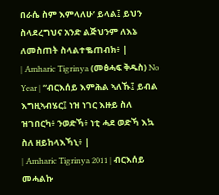በራሴ ስም እምላለሁ’ ይላል፤ ይህን ስላደረግህና አንድ ልጅህንም ለእኔ ለመስጠት ስላልተቈጠብክ፥ |
| Amharic Tigrinya (መፅሓፍ ቅዱስ) No Year | “ብርእሰይ እምሕል ኣለኹ፤ ይብል እግዚኣብሄር፤ ነዝ ነገር እዙይ ስለ ዝገበርካ፥ ንወድኻ፥ ነቲ ሓደ ወድኻ እኳ ስለ ዘይከላእኻኒ፥ |
| Amharic Tigrinya 2011 | ብርእሰይ መሓልኩ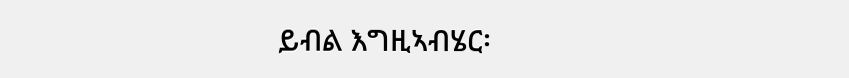ይብል እግዚኣብሄር፡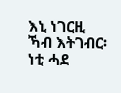እኒ ነገርዚ ኻብ እትገብር፡ ነቲ ሓደ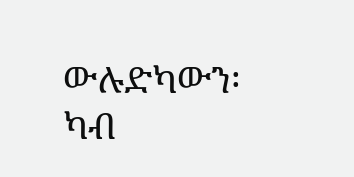ውሉድካውን፡ ካብ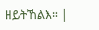ዘይትኸልእ። |